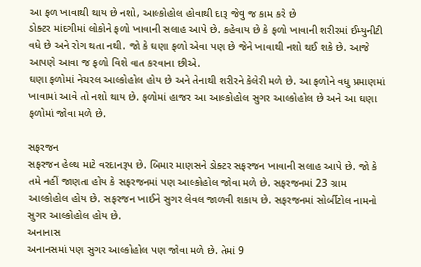આ ફળ ખાવાથી થાય છે નશો, આલ્કોહોલ હોવાથી દારૂ જેવુ જ કામ કરે છે
ડોક્ટર માંદગીમાં લોકોને ફળો ખાવાની સલાહ આપે છે. કહેવાય છે કે ફળો ખાવાની શરીરમાં ઈમ્યુનીટી વધે છે અને રોગ થતા નથી. જો કે ઘણા ફળો એવા પણ છે જેને ખાવાથી નશો થઈ શકે છે. આજે આપણે આવા જ ફળો વિશે વાત કરવાના છીએ.
ઘણા ફળોમાં નેચરલ આલ્કોહોલ હોય છે અને તેનાથી શરીરને કેલેરી મળે છે. આ ફળોને વધુ પ્રમાણમાં ખાવામાં આવે તો નશો થાય છે. ફળોમાં હાજર આ આલ્કોહોલ સુગર આલ્કોહોલ છે અને આ ઘણા ફળોમાં જોવા મળે છે.

સફરજન
સફરજન હેલ્થ માટે વરદાનરૂપ છે. બિમાર માણસને ડોક્ટર સફરજન ખાવાની સલાહ આપે છે. જો કે તમે નહીં જાણતા હોય કે સફરજનમાં પણ આલ્કોહોલ જોવા મળે છે. સફરજનમાં 23 ગ્રામ આલ્કોહોલ હોય છે. સફરજન ખાઈને સુગર લેવલ જાળવી શકાય છે. સફરજનમાં સોર્બીટોલ નામનો સુગર આલ્કોહોલ હોય છે.
અનાનાસ
અનાનસમાં પણ સુગર આલ્કોહોલ પણ જોવા મળે છે. તેમાં 9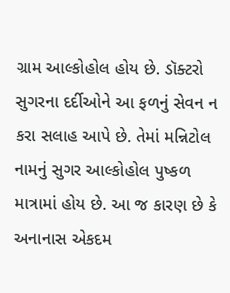ગ્રામ આલ્કોહોલ હોય છે. ડૉક્ટરો સુગરના દર્દીઓને આ ફળનું સેવન ન કરા સલાહ આપે છે. તેમાં મન્નિટોલ નામનું સુગર આલ્કોહોલ પુષ્કળ માત્રામાં હોય છે. આ જ કારણ છે કે અનાનાસ એકદમ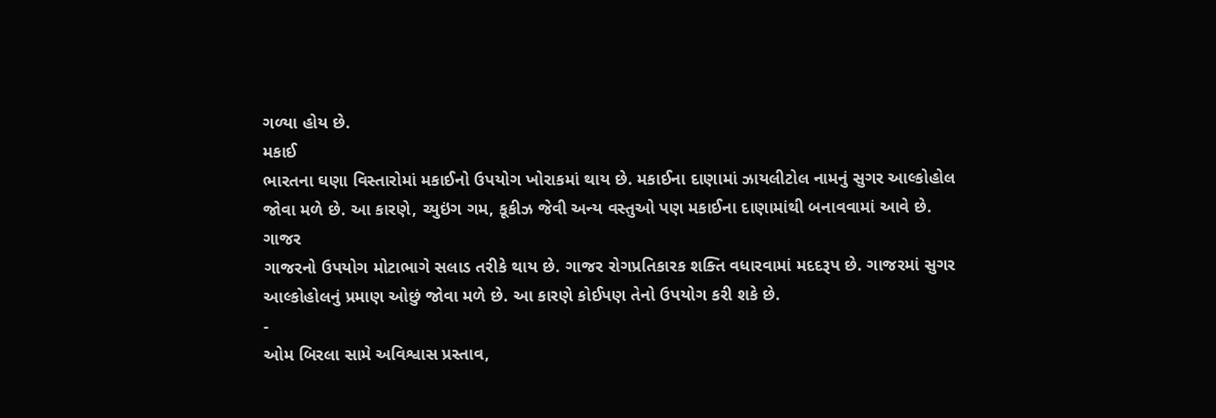ગળ્યા હોય છે.
મકાઈ
ભારતના ઘણા વિસ્તારોમાં મકાઈનો ઉપયોગ ખોરાકમાં થાય છે. મકાઈના દાણામાં ઝાયલીટોલ નામનું સુગર આલ્કોહોલ જોવા મળે છે. આ કારણે, ચ્યુઇંગ ગમ, કૂકીઝ જેવી અન્ય વસ્તુઓ પણ મકાઈના દાણામાંથી બનાવવામાં આવે છે.
ગાજર
ગાજરનો ઉપયોગ મોટાભાગે સલાડ તરીકે થાય છે. ગાજર રોગપ્રતિકારક શક્તિ વધારવામાં મદદરૂપ છે. ગાજરમાં સુગર આલ્કોહોલનું પ્રમાણ ઓછું જોવા મળે છે. આ કારણે કોઈપણ તેનો ઉપયોગ કરી શકે છે.
-
ઓમ બિરલા સામે અવિશ્વાસ પ્રસ્તાવ,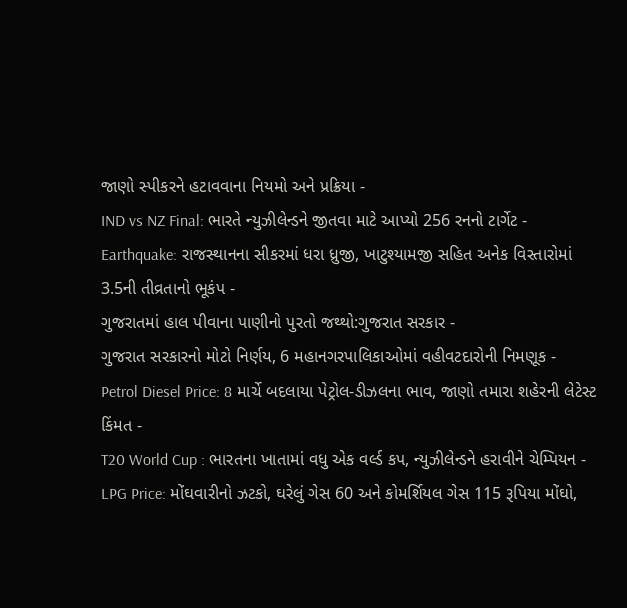જાણો સ્પીકરને હટાવવાના નિયમો અને પ્રક્રિયા -
IND vs NZ Final: ભારતે ન્યુઝીલેન્ડને જીતવા માટે આપ્યો 256 રનનો ટાર્ગેટ -
Earthquake: રાજસ્થાનના સીકરમાં ધરા ધ્રુજી, ખાટુશ્યામજી સહિત અનેક વિસ્તારોમાં 3.5ની તીવ્રતાનો ભૂકંપ -
ગુજરાતમાં હાલ પીવાના પાણીનો પુરતો જથ્થો:ગુજરાત સરકાર -
ગુજરાત સરકારનો મોટો નિર્ણય, 6 મહાનગરપાલિકાઓમાં વહીવટદારોની નિમણૂક -
Petrol Diesel Price: 8 માર્ચે બદલાયા પેટ્રોલ-ડીઝલના ભાવ, જાણો તમારા શહેરની લેટેસ્ટ કિંમત -
T20 World Cup : ભારતના ખાતામાં વધુ એક વર્લ્ડ કપ, ન્યુઝીલેન્ડને હરાવીને ચેમ્પિયન -
LPG Price: મોંઘવારીનો ઝટકો, ઘરેલું ગેસ 60 અને કોમર્શિયલ ગેસ 115 રૂપિયા મોંઘો,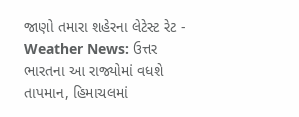જાણો તમારા શહેરના લેટેસ્ટ રેટ -
Weather News: ઉત્તર ભારતના આ રાજ્યોમાં વધશે તાપમાન, હિમાચલમાં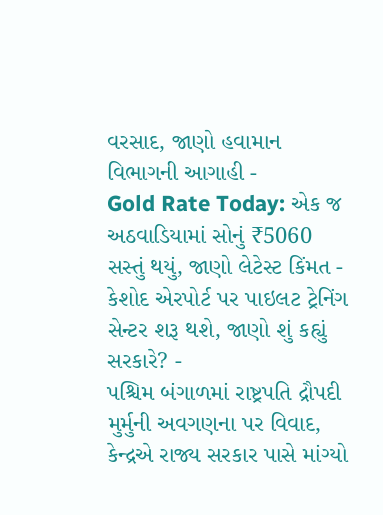વરસાદ, જાણો હવામાન વિભાગની આગાહી -
Gold Rate Today: એક જ અઠવાડિયામાં સોનું ₹5060 સસ્તું થયું, જાણો લેટેસ્ટ કિંમત -
કેશોદ એરપોર્ટ પર પાઇલટ ટ્રેનિંગ સેન્ટર શરૂ થશે, જાણો શું કહ્યું સરકારે? -
પશ્ચિમ બંગાળમાં રાષ્ટ્રપતિ દ્રૌપદી મુર્મુની અવગણના પર વિવાદ, કેન્દ્રએ રાજ્ય સરકાર પાસે માંગ્યો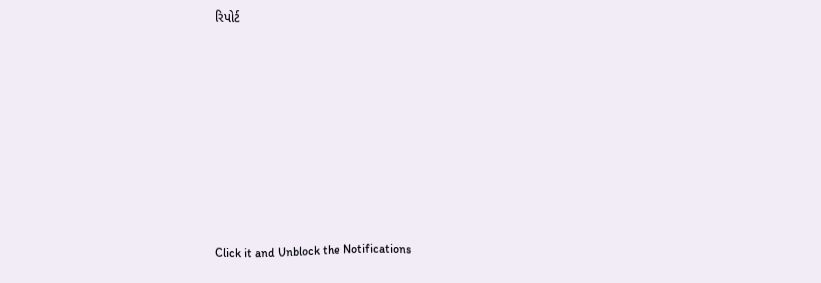રિપોર્ટ









Click it and Unblock the Notifications